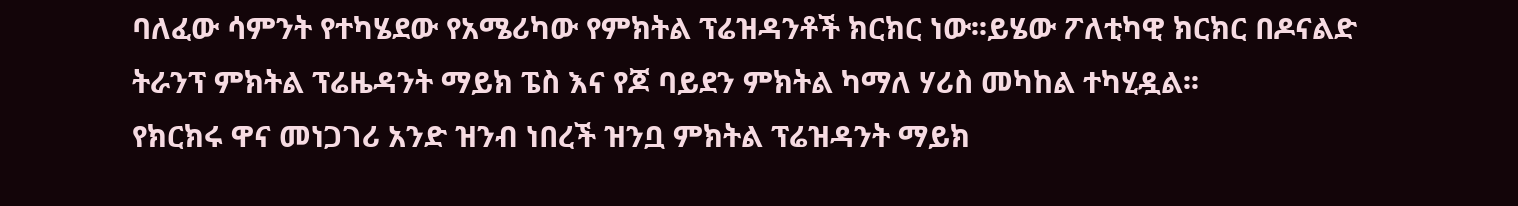ባለፈው ሳምንት የተካሄደው የአሜሪካው የምክትል ፕሬዝዳንቶች ክርክር ነው፡፡ይሄው ፖለቲካዊ ክርክር በዶናልድ ትራንፕ ምክትል ፕሬዜዳንት ማይክ ፔስ እና የጆ ባይደን ምክትል ካማለ ሃሪስ መካከል ተካሂዷል፡፡
የክርክሩ ዋና መነጋገሪ አንድ ዝንብ ነበረች ዝንቧ ምክትል ፕሬዝዳንት ማይክ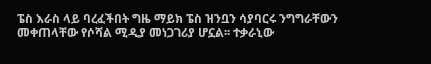ፔስ እራስ ላይ ባረፈችበት ግዜ ማይክ ፔስ ዝንቧን ሳያባርሩ ንግግራቸውን መቀጠላቸው የሶሻል ሚዲያ መነጋገሪያ ሆኗል፡፡ ተቃራኒው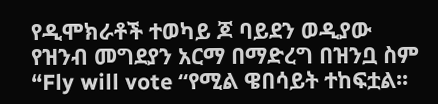የዲሞክራቶች ተወካይ ጆ ባይደን ወዲያው የዝንብ መግደያን አርማ በማድረግ በዝንቧ ስም “Fly will vote “የሚል ዌበሳይት ተከፍቷል፡፡